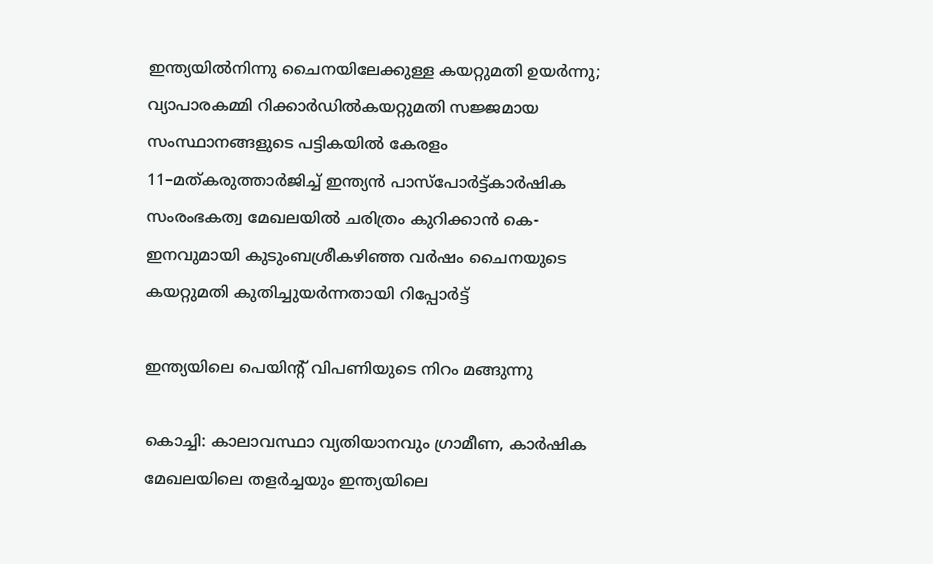ഇന്ത്യയിൽനിന്നു ചൈനയിലേക്കുള്ള കയറ്റുമതി ഉയർന്നു; വ്യാപാരകമ്മി റിക്കാർഡിൽകയറ്റുമതി സജ്ജമായ സംസ്ഥാനങ്ങളുടെ പട്ടികയിൽ കേരളം 11–മത്കരുത്താർജിച്ച് ഇന്ത്യൻ പാസ്പോർട്ട്കാർഷിക സംരംഭകത്വ മേഖലയിൽ ചരിത്രം കുറിക്കാൻ കെ-ഇനവുമായി കുടുംബശ്രീകഴിഞ്ഞ വർഷം ചൈനയുടെ കയറ്റുമതി കുതിച്ചുയർന്നതായി റിപ്പോർട്ട്

ഇന്ത്യയിലെ പെയിന്റ് വിപണിയുടെ നിറം മങ്ങുന്നു

കൊച്ചി: കാലാവസ്ഥാ വ്യതിയാനവും ഗ്രാമീണ, കാർഷിക മേഖലയിലെ തളർച്ചയും ഇന്ത്യയിലെ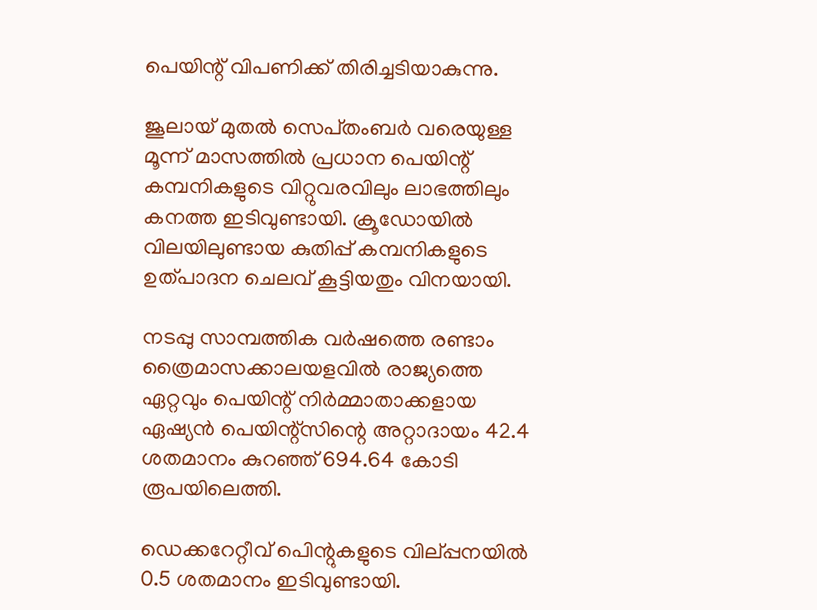പെയിന്റ് വിപണിക്ക് തിരിച്ചടിയാകുന്നു.

ജൂലായ് മുതല്‍ സെപ്‌തംബർ വരെയുള്ള മൂന്ന് മാസത്തില്‍ പ്രധാന പെയിന്റ് കമ്പനികളുടെ വിറ്റുവരവിലും ലാഭത്തിലും കനത്ത ഇടിവുണ്ടായി. ക്രൂഡോയില്‍ വിലയിലുണ്ടായ കുതിപ്പ് കമ്പനികളുടെ ഉത്പാദന ചെലവ് കൂട്ടിയതും വിനയായി.

നടപ്പു സാമ്പത്തിക വർഷത്തെ രണ്ടാം ത്രൈമാസക്കാലയളവില്‍ രാജ്യത്തെ ഏറ്റവും പെയിന്റ് നിർമ്മാതാക്കളായ ഏഷ്യൻ പെയിന്റ്സിന്റെ അറ്റാദായം 42.4 ശതമാനം കുറഞ്ഞ് 694.64 കോടി രൂപയിലെത്തി.

ഡെക്കറേറ്റീവ് പെിന്റുകളുടെ വില്‌പ്പനയില്‍ 0.5 ശതമാനം ഇടിവുണ്ടായി.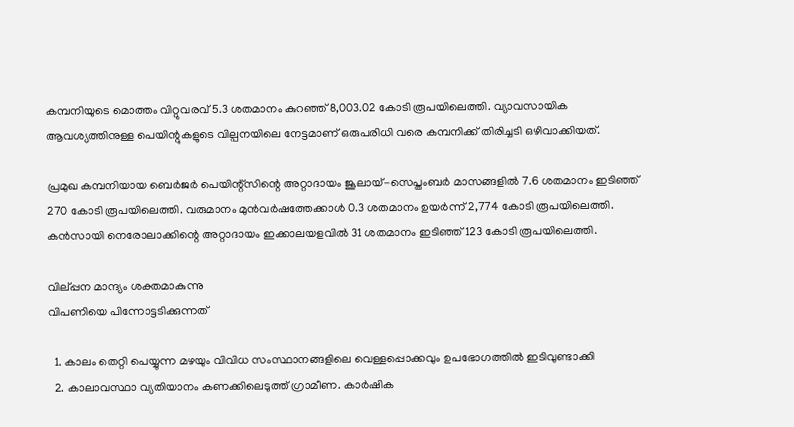കമ്പനിയുടെ മൊത്തം വിറ്റുവരവ് 5.3 ശതമാനം കുറഞ്ഞ് 8,003.02 കോടി രൂപയിലെത്തി. വ്യാവസായിക ആവശ്യത്തിനുള്ള പെയിന്റുകളുടെ വില്പനയിലെ നേട്ടമാണ് ഒരുപരിധി വരെ കമ്പനിക്ക് തിരിച്ചടി ഒഴിവാക്കിയത്.

പ്രമുഖ കമ്പനിയായ ബെർജർ പെയിന്റ്‌സിന്റെ അറ്റാദായം ജൂലായ്-സെപ്തംബർ മാസങ്ങളില്‍ 7.6 ശതമാനം ഇടിഞ്ഞ് 270 കോടി രൂപയിലെത്തി. വരുമാനം മുൻവർഷത്തേക്കാള്‍ 0.3 ശതമാനം ഉയർന്ന് 2,774 കോടി രൂപയിലെത്തി. കൻസായി നെരോലാക്കിന്റെ അറ്റാദായം ഇക്കാലയളവില്‍ 31 ശതമാനം ഇടിഞ്ഞ് 123 കോടി രൂപയിലെത്തി.

വില്‌പ്പന മാന്ദ്യം ശക്തമാകുന്നു
വിപണിയെ പിന്നോട്ടടിക്കുന്നത്

  1. കാലം തെറ്റി പെയ്യുന്ന മഴയും വിവിധ സംസ്ഥാനങ്ങളിലെ വെള്ളപ്പൊക്കവും ഉപഭോഗത്തില്‍ ഇടിവുണ്ടാക്കി
  2. കാലാവസ്ഥാ വ്യതിയാനം കണക്കിലെടുത്ത് ഗ്രാമീണ. കാർഷിക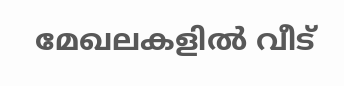മേഖലകളില്‍ വീട്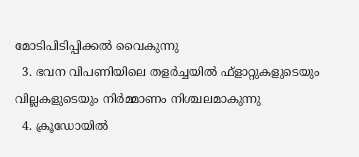മോടിപിടിപ്പിക്കല്‍ വൈകുന്നു
  3. ഭവന വിപണിയിലെ തളർച്ചയില്‍ ഫ്ളാറ്റുകളുടെയും വില്ലകളുടെയും നിർമ്മാണം നിശ്ചലമാകുന്നു
  4. ക്രൂഡോയില്‍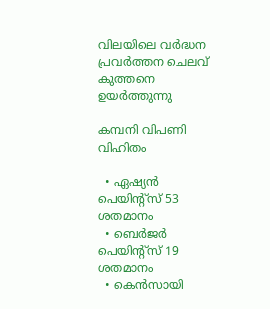വിലയിലെ വർദ്ധന പ്രവർത്തന ചെലവ് കുത്തനെ ഉയർത്തുന്നു

കമ്പനി വിപണി വിഹിതം

  • ഏഷ്യൻ പെയിന്റ്സ് 53 ശതമാനം
  • ബെർജർ പെയിന്റ്സ് 19 ശതമാനം
  • കെൻസായി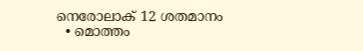നെരോലാക് 12 ശതമാനം
  • മൊത്തം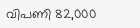വിപണി 82,000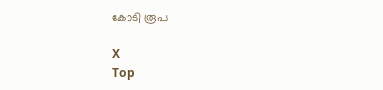കോടി രൂപ

X
Top